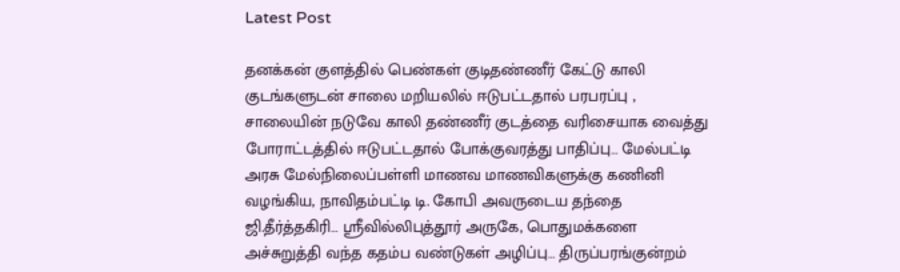Latest Post

தனக்கன் குளத்தில் பெண்கள் குடிதண்ணீர் கேட்டு காலி குடங்களுடன் சாலை மறியலில் ஈடுபட்டதால் பரபரப்பு , சாலையின் நடுவே காலி தண்ணீர் குடத்தை வரிசையாக வைத்து போராட்டத்தில் ஈடுபட்டதால் போக்குவரத்து பாதிப்பு… மேல்பட்டி அரசு மேல்நிலைப்பள்ளி மாணவ மாணவிகளுக்கு கணினி வழங்கிய, நாவிதம்பட்டி டி. கோபி அவருடைய தந்தை ஜி.தீர்த்தகிரி… ஸ்ரீவில்லிபுத்தூர் அருகே, பொதுமக்களை அச்சுறுத்தி வந்த கதம்ப வண்டுகள் அழிப்பு… திருப்பரங்குன்றம்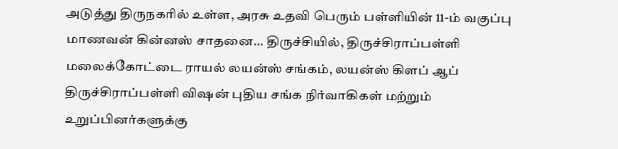அடுத்து திருநகரில் உள்ள, அரசு உதவி பெரும் பள்ளியின் 11-ம் வகுப்பு மாணவன் கின்னஸ் சாதனை… திருச்சியில், திருச்சிராப்பள்ளி மலைக்கோட்டை ராயல் லயன்ஸ் சங்கம், லயன்ஸ் கிளப் ஆப் திருச்சிராப்பள்ளி விஷன் புதிய சங்க நிர்வாகிகள் மற்றும் உறுப்பினர்களுக்கு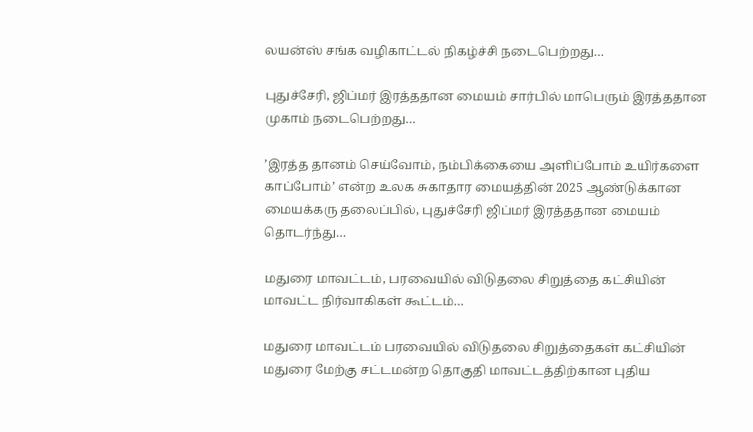லயன்ஸ் சங்க வழிகாட்டல் நிகழ்ச்சி நடைபெற்றது…

புதுச்சேரி, ஜிப்மர் இரத்ததான மையம் சார்பில் மாபெரும் இரத்ததான முகாம் நடைபெற்றது…

’இரத்த தானம் செய்வோம், நம்பிக்கையை அளிப்போம் உயிர்களை காப்போம்’ என்ற உலக சுகாதார மையத்தின் 2025 ஆண்டுக்கான மையக்கரு தலைப்பில், புதுச்சேரி ஜிப்மர் இரத்ததான மையம் தொடர்ந்து…

மதுரை மாவட்டம், பரவையில் விடுதலை சிறுத்தை கட்சியின் மாவட்ட நிர்வாகிகள் கூட்டம்…

மதுரை மாவட்டம் பரவையில் விடுதலை சிறுத்தைகள் கட்சியின் மதுரை மேற்கு சட்டமன்ற தொகுதி மாவட்டத்திற்கான புதிய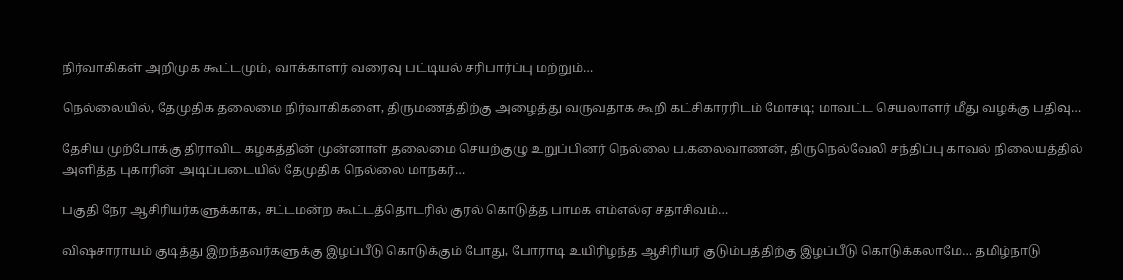நிர்வாகிகள் அறிமுக கூட்டமும், வாக்காளர் வரைவு பட்டியல் சரிபார்ப்பு மற்றும்…

நெல்லையில், தேமுதிக தலைமை நிர்வாகிகளை, திருமணத்திற்கு அழைத்து வருவதாக கூறி கட்சிகாரரிடம் மோசடி; மாவட்ட செயலாளர் மீது வழக்கு பதிவு…

தேசிய முற்போக்கு திராவிட கழகத்தின் முன்னாள் தலைமை செயற்குழு உறுப்பினர் நெல்லை ப.கலைவாணன், திருநெல்வேலி சந்திப்பு காவல் நிலையத்தில் அளித்த புகாரின் அடிப்படையில் தேமுதிக நெல்லை மாநகர்…

பகுதி நேர ஆசிரியர்களுக்காக, சட்டமன்ற கூட்டத்தொடரில் குரல் கொடுத்த பாமக எம்எல்ஏ சதாசிவம்…

விஷசாராயம் குடித்து இறந்தவர்களுக்கு இழப்பீடு கொடுக்கும் போது, போராடி உயிரிழந்த ஆசிரியர் குடும்பத்திற்கு இழப்பீடு கொடுக்கலாமே… தமிழ்நாடு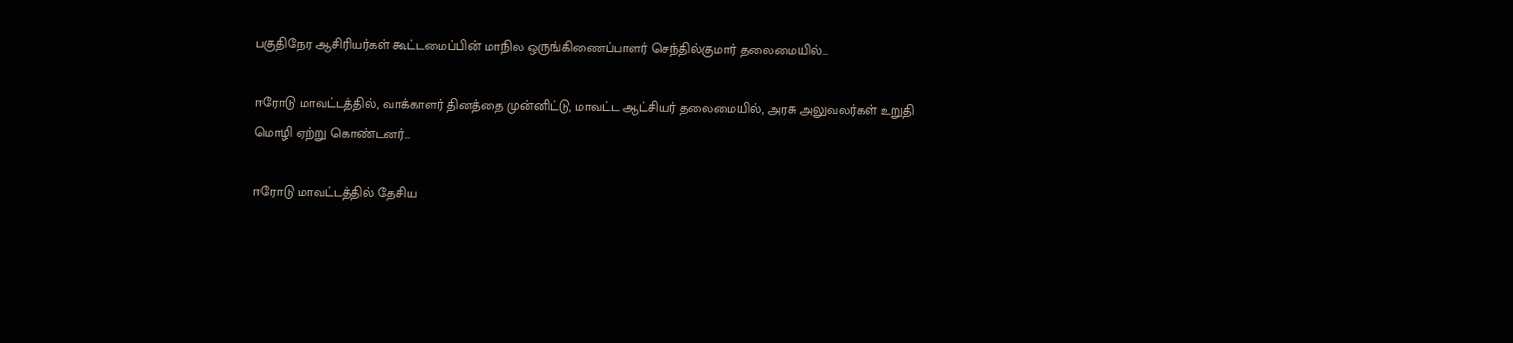பகுதிநேர ஆசிரியர்கள் கூட்டமைப்பின் மாநில ஒருங்கிணைப்பாளர் செந்தில்குமார் தலைமையில்…

ஈரோடு மாவட்டத்தில், வாக்காளர் தினத்தை முன்னிட்டு, மாவட்ட ஆட்சியர் தலைமையில், அரசு அலுவலர்கள் உறுதி மொழி ஏற்று கொண்டனர்…

ஈரோடு மாவட்டத்தில் தேசிய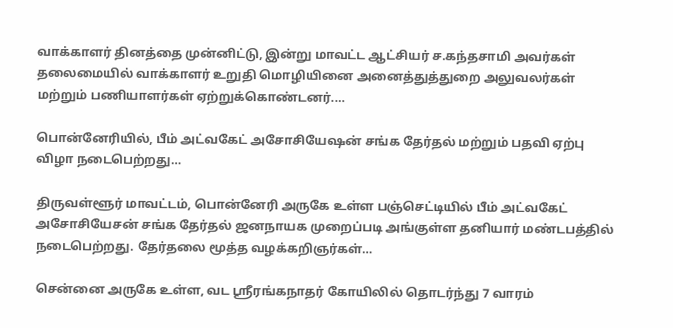வாக்காளர் தினத்தை முன்னிட்டு, இன்று மாவட்ட ஆட்சியர் ச.கந்தசாமி அவர்கள் தலைமையில் வாக்காளர் உறுதி மொழியினை அனைத்துத்துறை அலுவலர்கள் மற்றும் பணியாளர்கள் ஏற்றுக்கொண்டனர்.…

பொன்னேரியில், பீம் அட்வகேட் அசோசியேஷன் சங்க தேர்தல் மற்றும் பதவி ஏற்பு விழா நடைபெற்றது…

திருவள்ளூர் மாவட்டம், பொன்னேரி அருகே உள்ள பஞ்செட்டியில் பீம் அட்வகேட் அசோசியேசன் சங்க தேர்தல் ஜனநாயக முறைப்படி அங்குள்ள தனியார் மண்டபத்தில் நடைபெற்றது. தேர்தலை மூத்த வழக்கறிஞர்கள்…

சென்னை அருகே உள்ள, வட ஸ்ரீரங்கநாதர் கோயிலில் தொடர்ந்து 7 வாரம்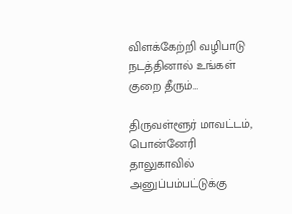விளக்கேற்றி வழிபாடு நடத்தினால் உங்கள் குறை தீரும்…

திருவள்ளூர் மாவட்டம், பொன்னேரி தாலுகாவில் அனுப்பம்பட்டுக்கு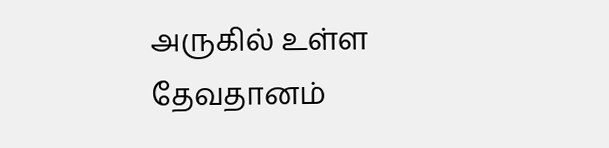அருகில் உள்ள தேவதானம்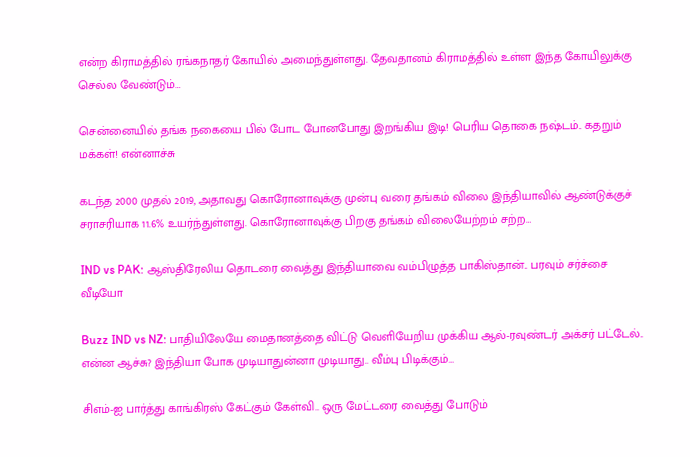என்ற கிராமத்தில் ரங்கநாதர் கோயில் அமைந்துள்ளது. தேவதானம் கிராமத்தில் உள்ள இந்த கோயிலுக்கு செல்ல வேண்டும்…

சென்னையில் தங்க நகையை பில் போட போனபோது இறங்கிய இடி! பெரிய தொகை நஷ்டம்.. கதறும் மக்கள்! என்னாச்சு

கடந்த 2000 முதல் 2019, அதாவது கொரோனாவுக்கு முன்பு வரை தங்கம் விலை இந்தியாவில் ஆண்டுக்குச் சராசரியாக 11.6% உயர்ந்துள்ளது. கொரோனாவுக்கு பிறகு தங்கம் விலையேற்றம் சற்ற…

IND vs PAK: ஆஸ்திரேலிய தொடரை வைத்து இந்தியாவை வம்பிழுத்த பாகிஸ்தான்.. பரவும் சர்ச்சை வீடியோ

Buzz IND vs NZ: பாதியிலேயே மைதானத்தை விட்டு வெளியேறிய முக்கிய ஆல்-ரவுண்டர் அக்சர் பட்டேல்.. என்ன ஆச்சு? இந்தியா போக முடியாதுன்னா முடியாது.. வீம்பு பிடிக்கும்…

சிஎம்-ஐ பார்த்து காங்கிரஸ் கேட்கும் கேள்வி.. ஒரு மேட்டரை வைத்து போடும்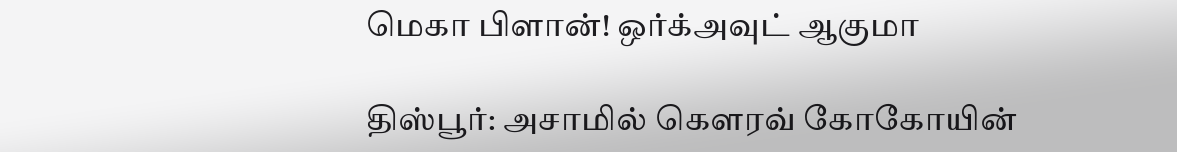மெகா பிளான்! ஒர்க்அவுட் ஆகுமா

திஸ்பூர்: அசாமில் கௌரவ் கோகோயின்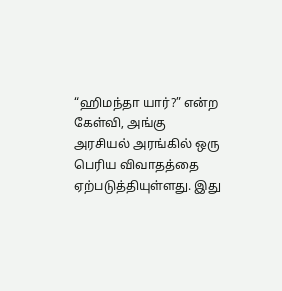“ஹிமந்தா யார்?” என்ற கேள்வி, அங்கு அரசியல் அரங்கில் ஒரு பெரிய விவாதத்தை ஏற்படுத்தியுள்ளது. இது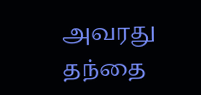அவரது தந்தை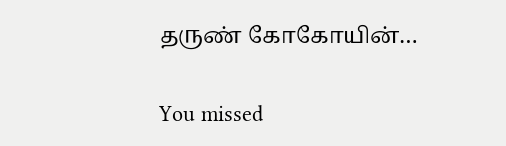தருண் கோகோயின்…

You missed